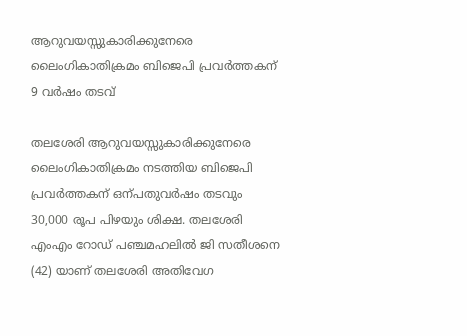ആറുവയസ്സുകാരിക്കുനേരെ ലൈംഗികാതിക്രമം ബിജെപി പ്രവർത്തകന് 9 വർഷം തടവ്

തലശേരി ആറുവയസ്സുകാരിക്കുനേരെ ലൈംഗികാതിക്രമം നടത്തിയ ബിജെപി പ്രവർത്തകന് ഒന്പതുവർഷം തടവും 30,000 രൂപ പിഴയും ശിക്ഷ. തലശേരി എംഎം റോഡ് പഞ്ചമഹലിൽ ജി സതീശനെ (42) യാണ് തലശേരി അതിവേഗ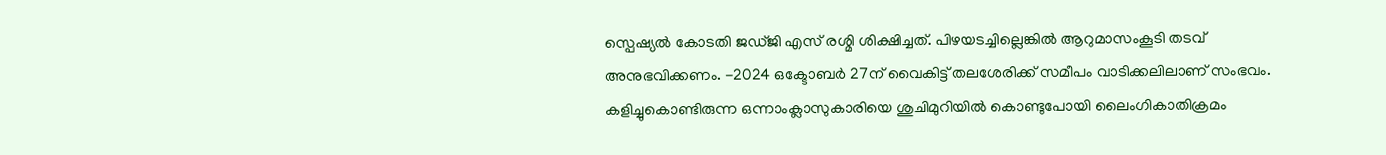സ്പെഷ്യൽ കോടതി ജഡ്ജി എസ് രശ്മി ശിക്ഷിച്ചത്. പിഴയടച്ചില്ലെങ്കിൽ ആറുമാസംകൂടി തടവ് അനുഭവിക്കണം. -2024 ഒക്ടോബർ 27ന് വൈകിട്ട് തലശേരിക്ക് സമീപം വാടിക്കലിലാണ് സംഭവം. കളിച്ചുകൊണ്ടിരുന്ന ഒന്നാംക്ലാസുകാരിയെ ശുചിമുറിയിൽ കൊണ്ടുപോയി ലൈംഗികാതിക്രമം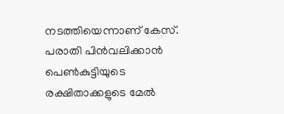നടത്തിയെന്നാണ് കേസ്. പരാതി പിൻവലിക്കാൻ പെൺകുട്ടിയുടെ രക്ഷിതാക്കളുടെ മേൽ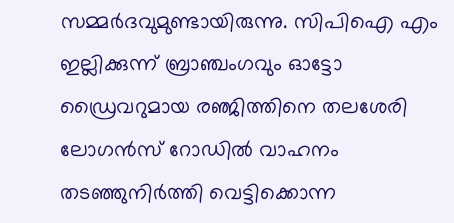സമ്മർദവുമുണ്ടായിരുന്നു. സിപിഐ എം ഇല്ലിക്കുന്ന് ബ്രാഞ്ചംഗവും ഓട്ടോ ഡ്രൈവറുമായ രഞ്ജിത്തിനെ തലശേരി ലോഗൻസ് റോഡിൽ വാഹനം തടഞ്ഞുനിർത്തി വെട്ടിക്കൊന്ന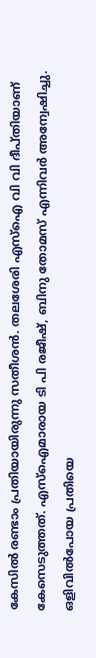കേസിൽ രണ്ടാം പ്രതിയായിരുന്നു സതീശൻ. തലശേരി എസ്ഐ വി വി ദീപ്തിയാണ് കേസെടുത്തത്. എസ്ഐമാരായ ടി പി രജീഷ്, ബിനു തോമസ് എന്നിവർ അന്വേഷിച്ചു. ഒളിവിൽപോയ പ്രതിയെ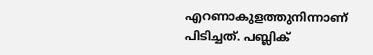എറണാകുളത്തുനിന്നാണ് പിടിച്ചത്. പബ്ലിക്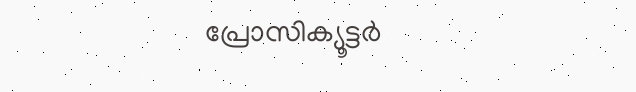പ്രോസിക്യൂട്ടർ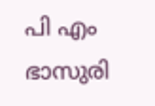പി എം ഭാസുരി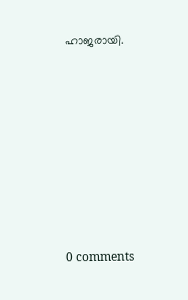ഹാജരായി.










0 comments